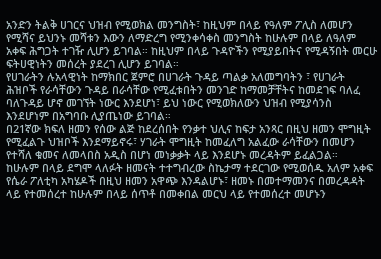አንድን ትልቅ ሀገርና ህዝብ የሚወክል መንግስት፣ ከዚህም በላይ የዓለም ፖሊስ ለመሆን የሚሻና ይህንኑ መሻቱን እውን ለማድረግ የሚንቀሳቀስ መንግስት ከሁሉም በላይ ለዓለም አቀፍ ሕግጋት ተገዥ ሊሆን ይገባል። ከዚህም በላይ ጉዳዮችን የሚያይበትና የሚዳኝበት መርሁ ፍትሀዊነትን መሰረት ያደረገ ሊሆን ይገባል።
የሀገራትን ሉአላዊነት ከማክበር ጀምሮ በሀገራት ጉዳይ ጣልቃ አለመግባትን ፣ የሀገራት ሕዝቦች የራሳቸውን ጉዳይ በራሳቸው የሚፈቱበትን መንገድ ከማመቻቸትና ከመደገፍ ባለፈ ባለጉዳይ ሆኖ መገኘት ነውር እንደሆነ፣ ይህ ነውር የሚወክለውን ህዝብ የሚያሳንስ እንደሆነም በአግባቡ ሊያጤነው ይገባል።
በ21ኛው ክፍለ ዘመን የሰው ልጅ ከደረሰበት የንቃተ ህሊና ከፍታ አንጻር በዚህ ዘመን ሞግዚት የሚፈልጉ ህዝቦች እንደማይኖሩ፣ ሃገራት ሞግዚት ከመፈለግ አልፈው ራሳቸውን በመሆን የተሻለ ቁመና ለመላበስ አዲስ በሆነ መነቃቃት ላይ እንደሆኑ መረዳትም ይፈልጋል።
ከሁሉም በላይ ደግሞ ላለፉት ዘመናት ተተግብረው ስኬታማ ተደርገው የሚወሰዱ አለም አቀፍ የሴራ ፖለቲካ አካሄዶች በዚህ ዘመን አዋጭ እንዳልሆኑ፣ ዘመኑ በመተማመንና በመረዳዳት ላይ የተመሰረተ ከሁሉም በላይ ሰጥቶ በመቀበል መርህ ላይ የተመሰረተ መሆኑን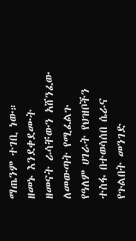ማጤንም ተገቢ ነው።
ዘመኑ እንደቀደሙት ዘመናት ራሳቸውን አሸንፈው ለመውጣት የሚፈልጉ የዓለም ሀገራት የህዝቦችን ተስፋ በተወሳሰበ ሴራና የጉልበት መንገድ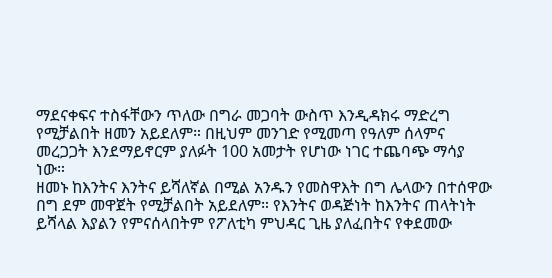ማደናቀፍና ተስፋቸውን ጥለው በግራ መጋባት ውስጥ እንዲዳክሩ ማድረግ የሚቻልበት ዘመን አይደለም። በዚህም መንገድ የሚመጣ የዓለም ሰላምና መረጋጋት እንደማይኖርም ያለፉት 100 አመታት የሆነው ነገር ተጨባጭ ማሳያ ነው።
ዘመኑ ከእንትና እንትና ይሻለኛል በሚል አንዱን የመስዋእት በግ ሌላውን በተሰዋው በግ ደም መዋጀት የሚቻልበት አይደለም። የእንትና ወዳጅነት ከእንትና ጠላትነት ይሻላል እያልን የምናሰላበትም የፖለቲካ ምህዳር ጊዜ ያለፈበትና የቀደመው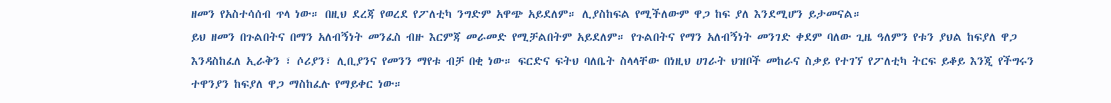ዘመን የአስተሳሰብ ጥላ ነው። በዚህ ደረጃ የወረደ የፖለቲካ ንግድም አዋጭ አይደለም። ሊያስከፍል የሚችለውም ዋጋ ከፍ ያለ እንደሚሆን ይታመናል።
ይህ ዘመን በጉልበትና በማን አለብኝነት መንፈስ ብዙ እርምጃ መራመድ የሚቻልበትም አይደለም። የጉልበትና የማን አለብኝነት መንገድ ቀደም ባለው ጊዜ ዓለምን የቱን ያህል ከፍያለ ዋጋ እንዳስከፈለ ኢራቅን ፣ ሶሪያን፣ ሊቢያንና የመንን ማየቱ ብቻ በቂ ነው። ፍርድና ፍትህ ባለቤት ስላላቸው በነዚህ ሀገራት ህዝቦች መከራና ስቃይ የተገኘ የፖለቲካ ትርፍ ይቆይ እንጂ የችግሩን ተዋንያን ከፍያለ ዋጋ ማስከፈሉ የማይቀር ነው።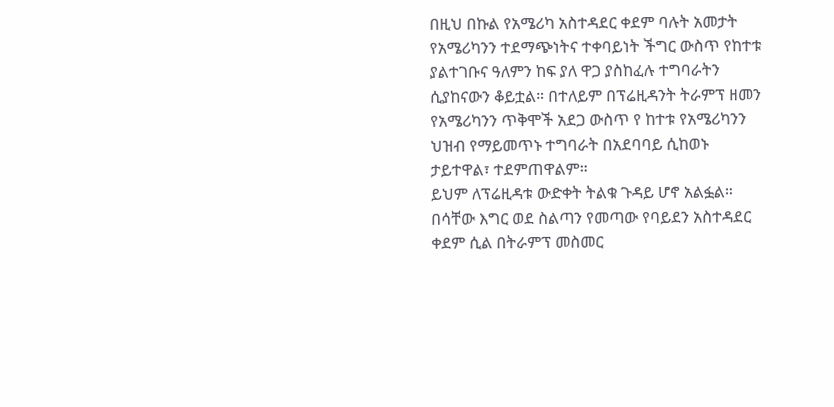በዚህ በኩል የአሜሪካ አስተዳደር ቀደም ባሉት አመታት የአሜሪካንን ተደማጭነትና ተቀባይነት ችግር ውስጥ የከተቱ ያልተገቡና ዓለምን ከፍ ያለ ዋጋ ያስከፈሉ ተግባራትን ሲያከናውን ቆይቷል። በተለይም በፕሬዚዳንት ትራምፕ ዘመን የአሜሪካንን ጥቅሞች አደጋ ውስጥ የ ከተቱ የአሜሪካንን ህዝብ የማይመጥኑ ተግባራት በአደባባይ ሲከወኑ ታይተዋል፣ ተደምጠዋልም።
ይህም ለፕሬዚዳቱ ውድቀት ትልቁ ጉዳይ ሆኖ አልፏል። በሳቸው እግር ወደ ስልጣን የመጣው የባይደን አስተዳደር ቀደም ሲል በትራምፕ መስመር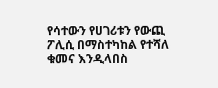የሳተውን የሀገሪቱን የውጪ ፖሊሲ በማስተካከል የተሻለ ቁመና እንዲላበስ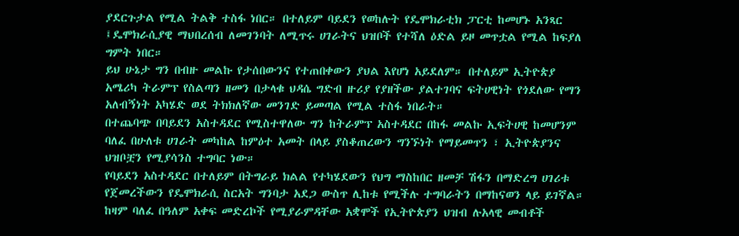ያደርጉታል የሚል ትልቅ ተስፋ ነበር። በተለይም ባይደን የወከሉት የዴሞክራቲክ ፓርቲ ከመሆኑ አንጻር ፤ዴሞክራሲያዊ ማህበረሰብ ለመገንባት ለሚጥሩ ሀገራትና ህዝቦች የተሻለ ዕድል ይዞ መጥቷል የሚል ከፍያለ ግምት ነበር።
ይህ ሁኔታ ግን በብዙ መልኩ የታሰበውንና የተጠበቀውን ያህል እየሆነ አይደለም። በተለይም ኢትዮጵያ አሜሪካ ትራምፕ የስልጣን ዘመን በታላቁ ህዳሴ ግድብ ዙሪያ የያዘችው ያልተገባና ፍትሀዊነት የጎደለው የማን አለብኝነት አካሄድ ወደ ትክክለኛው መንገድ ይመጣል የሚል ተስፋ ነበራት።
በተጨባጭ በባይደን አስተዳደር የሚስተዋለው ግን ከትራምፕ አስተዳደር በከፋ መልኩ ኢፍትሀዊ ከመሆንም ባለፈ በሁለቱ ሀገራት መካከል ከምዕተ አመት በላይ ያስቆጠረውን ግንኙነት የማይመጥን ፣ ኢትዮጵያንና ህዝቦቿን የሚያሳንስ ተግባር ነው።
የባይደን አስተዳደር በተለይም በትግራይ ክልል የተካሄደውን የህግ ማስከበር ዘመቻ ሽፋን በማድረግ ሀገሪቱ የጀመረችውን የዴሞክራሲ ስርአት ግንባታ አደጋ ውስጥ ሊከቱ የሚችሉ ተግባራትን በማከናወን ላይ ይገኛል። ከዛም ባለፈ በዓለም አቀፍ መድረኮች የሚያራምዳቸው አቋሞች የኢትዮጵያን ህዝብ ሉአላዊ መብቶች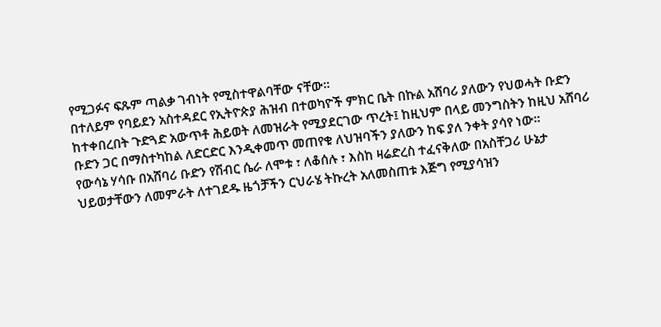የሚጋፉና ፍጹም ጣልቃ ገብነት የሚስተዋልባቸው ናቸው።
በተለይም የባይደን አስተዳደር የኢትዮጵያ ሕዝብ በተወካዮች ምክር ቤት በኩል አሸባሪ ያለውን የህወሓት ቡድን ከተቀበረበት ጉድጓድ አውጥቶ ሕይወት ለመዝራት የሚያደርገው ጥረት፤ ከዚህም በላይ መንግስትን ከዚህ አሸባሪ ቡድን ጋር በማስተካከል ለድርድር እንዲቀመጥ መጠየቁ ለህዝባችን ያለውን ከፍ ያለ ንቀት ያሳየ ነው።
የውሳኔ ሃሳቡ በአሸባሪ ቡድን የሽብር ሴራ ለሞቱ ፣ ለቆሰሉ ፣ እስከ ዛሬድረስ ተፈናቅለው በአስቸጋሪ ሁኔታ ህይወታቸውን ለመምራት ለተገደዱ ዜጎቻችን ርህራሄ ትኩረት አለመስጠቱ እጅግ የሚያሳዝን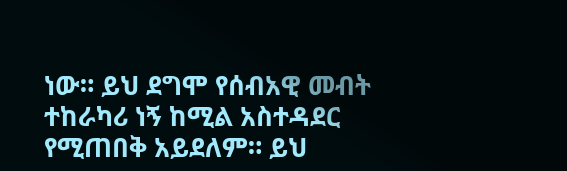ነው። ይህ ደግሞ የሰብአዊ መብት ተከራካሪ ነኝ ከሚል አስተዳደር የሚጠበቅ አይደለም። ይህ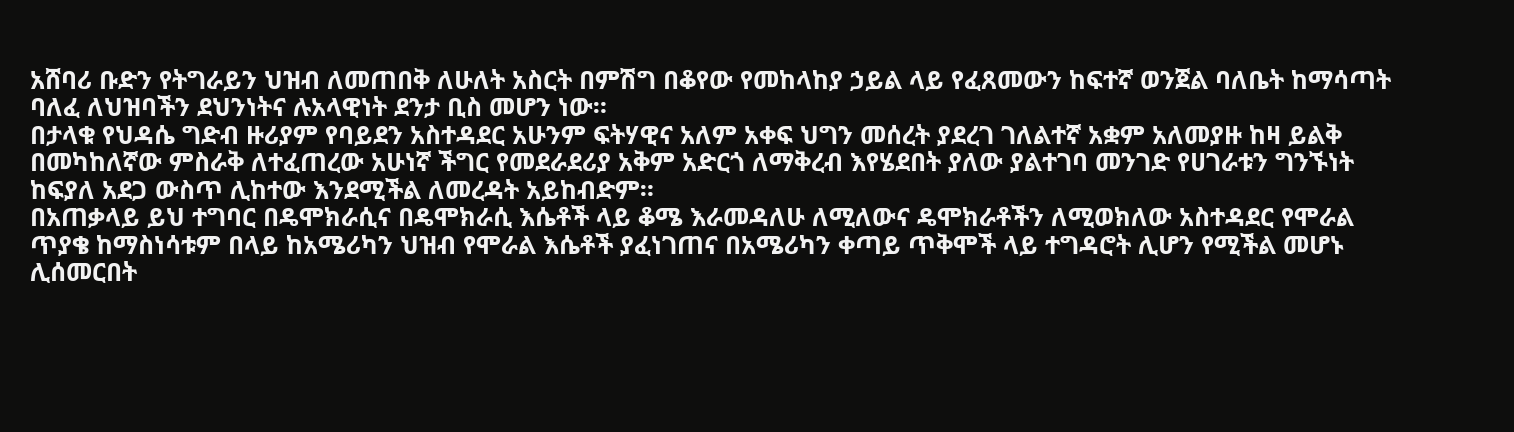አሸባሪ ቡድን የትግራይን ህዝብ ለመጠበቅ ለሁለት አስርት በምሽግ በቆየው የመከላከያ ኃይል ላይ የፈጸመውን ከፍተኛ ወንጀል ባለቤት ከማሳጣት ባለፈ ለህዝባችን ደህንነትና ሉአላዊነት ደንታ ቢስ መሆን ነው።
በታላቁ የህዳሴ ግድብ ዙሪያም የባይደን አስተዳደር አሁንም ፍትሃዊና አለም አቀፍ ህግን መሰረት ያደረገ ገለልተኛ አቋም አለመያዙ ከዛ ይልቅ በመካከለኛው ምስራቅ ለተፈጠረው አሁነኛ ችግር የመደራደሪያ አቅም አድርጎ ለማቅረብ እየሄደበት ያለው ያልተገባ መንገድ የሀገራቱን ግንኙነት ከፍያለ አደጋ ውስጥ ሊከተው እንደሚችል ለመረዳት አይከብድም።
በአጠቃላይ ይህ ተግባር በዴሞክራሲና በዴሞክራሲ እሴቶች ላይ ቆሜ እራመዳለሁ ለሚለውና ዴሞክራቶችን ለሚወክለው አስተዳደር የሞራል ጥያቄ ከማስነሳቱም በላይ ከአሜሪካን ህዝብ የሞራል እሴቶች ያፈነገጠና በአሜሪካን ቀጣይ ጥቅሞች ላይ ተግዳሮት ሊሆን የሚችል መሆኑ ሊሰመርበት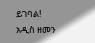ይገባል!
አዲስ ዘመን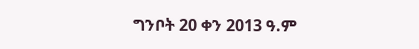ግንቦት 20 ቀን 2013 ዓ.ም